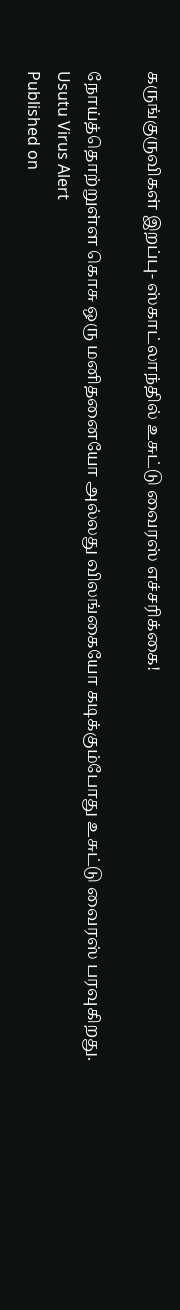கருங்குருவிகள் இறப்பு- ஸ்காட்லாந்தில் உசுட்டு வைரஸ் எச்சரிக்கை!

நோய்த்தொற்றுள்ள கொசு ஒரு மனிதனையோ அல்லது விலங்கையோ கடிக்கும்போது உசுட்டு வைரஸ் பரவுகிறது.
Usutu Virus Alert
Published on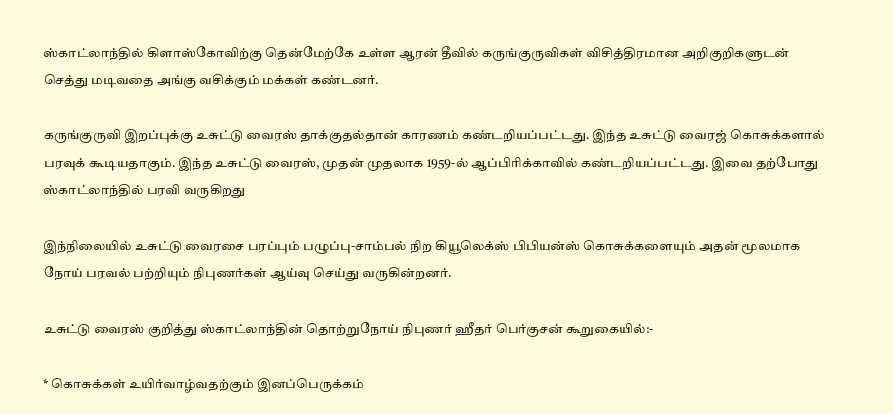ஸ்காட்லாந்தில் கிளாஸ்கோவிற்கு தென்மேற்கே உள்ள ஆரன் தீவில் கருங்குருவிகள் விசித்திரமான அறிகுறிகளுடன் செத்து மடிவதை அங்கு வசிக்கும் மக்கள் கண்டனர்.

கருங்குருவி இறப்புக்கு உசுட்டு வைரஸ் தாக்குதல்தான் காரணம் கண்டறியப்பட்டது. இந்த உசுட்டு வைரஜ் கொசுக்களால் பரவுக் கூடியதாகும். இந்த உசுட்டு வைரஸ், முதன் முதலாக 1959-ல் ஆப்பிரிக்காவில் கண்டறியப்பட்டது. இவை தற்போது ஸ்காட்லாந்தில் பரவி வருகிறது

இந்நிலையில் உசுட்டு வைரசை பரப்பும் பழுப்பு-சாம்பல் நிற கியூலெக்ஸ் பிபியன்ஸ் கொசுக்களையும் அதன் மூலமாக நோய் பரவல் பற்றியும் நிபுணர்கள் ஆய்வு செய்து வருகின்றனர்.

உசுட்டு வைரஸ் குறித்து ஸ்காட்லாந்தின் தொற்றுநோய் நிபுணர் ஹீதர் பெர்குசன் கூறுகையில்:-

* கொசுக்கள் உயிர்வாழ்வதற்கும் இனப்பெருக்கம்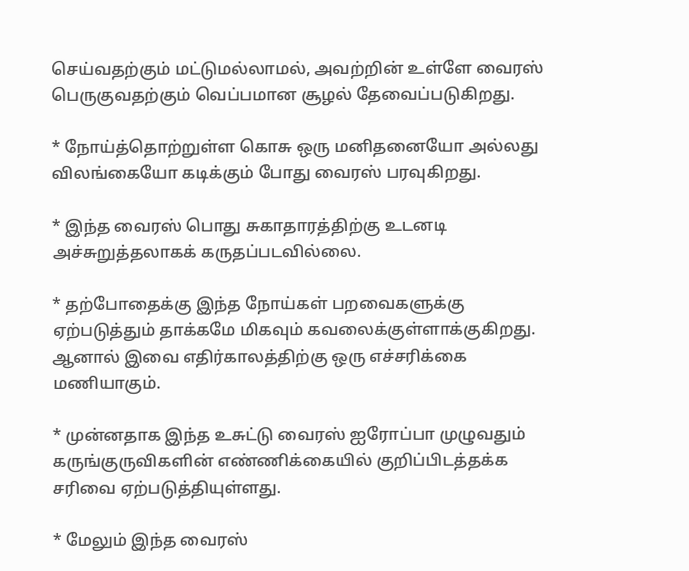செய்வதற்கும் மட்டுமல்லாமல், அவற்றின் உள்ளே வைரஸ் பெருகுவதற்கும் வெப்பமான சூழல் தேவைப்படுகிறது.

* நோய்த்தொற்றுள்ள கொசு ஒரு மனிதனையோ அல்லது விலங்கையோ கடிக்கும் போது வைரஸ் பரவுகிறது.

* இந்த வைரஸ் பொது சுகாதாரத்திற்கு உடனடி அச்சுறுத்தலாகக் கருதப்படவில்லை.

* தற்போதைக்கு இந்த நோய்கள் பறவைகளுக்கு ஏற்படுத்தும் தாக்கமே மிகவும் கவலைக்குள்ளாக்குகிறது. ஆனால் இவை எதிர்காலத்திற்கு ஒரு எச்சரிக்கை மணியாகும்.

* முன்னதாக இந்த உசுட்டு வைரஸ் ஐரோப்பா முழுவதும் கருங்குருவிகளின் எண்ணிக்கையில் குறிப்பிடத்தக்க சரிவை ஏற்படுத்தியுள்ளது.

* மேலும் இந்த வைரஸ்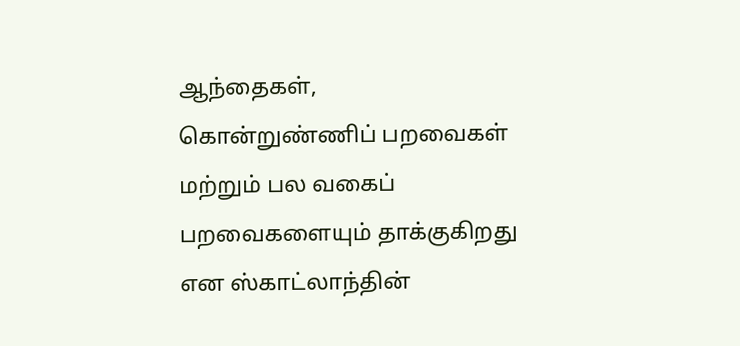ஆந்தைகள், கொன்றுண்ணிப் பறவைகள் மற்றும் பல வகைப் பறவைகளையும் தாக்குகிறது என ஸ்காட்லாந்தின்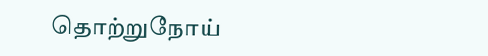தொற்றுநோய்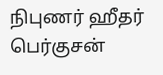நிபுணர் ஹீதர் பெர்குசன்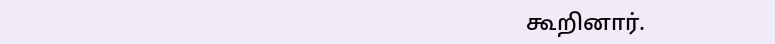கூறினார்.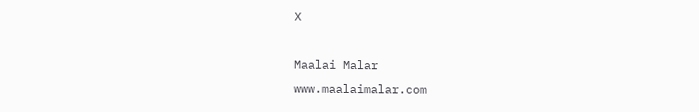X

Maalai Malar
www.maalaimalar.com